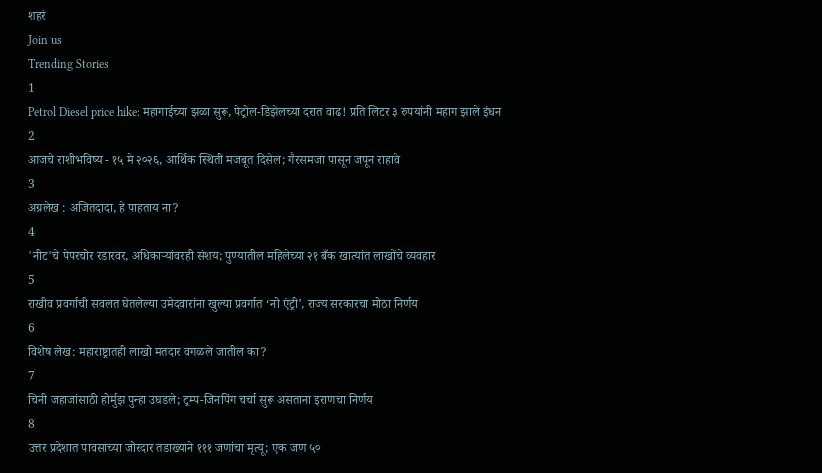शहरं
Join us
Trending Stories
1
Petrol Diesel price hike: महागाईच्या झळा सुरू, पेट्रोल-डिझेलच्या दरात वाढ! प्रति लिटर ३ रुपयांनी महाग झाले इंधन
2
आजचे राशीभविष्य - १५ मे २०२६, आर्थिक स्थिती मजबूत दिसेल; गैरसमजा पासून जपून राहावे
3
अग्रलेख : अजितदादा, हे पाहताय ना?
4
'नीट'चे पेपरचोर रडारवर, अधिकाऱ्यांवरही संशय; पुण्यातील महिलेच्या २१ बँक खात्यांत लाखोंचे व्यवहार
5
राखीव प्रवर्गाची सवलत घेतलेल्या उमेदवारांना खुल्या प्रवर्गात ‘नो एंट्री’, राज्य सरकारचा मोठा निर्णय
6
विशेष लेख: महाराष्ट्रातही लाखो मतदार वगळले जातील का?
7
चिनी जहाजांसाठी होर्मुझ पुन्हा उघडले; ट्रम्प-जिनपिंग चर्चा सुरू असताना इराणचा निर्णय
8
उत्तर प्रदेशात पावसाच्या जोरदार तडाख्याने १११ जणांचा मृत्यू; एक जण ५०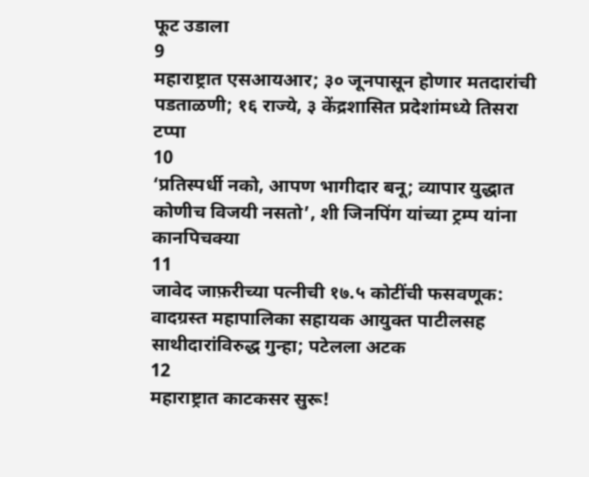फूट उडाला
9
महाराष्ट्रात एसआयआर; ३० जूनपासून होणार मतदारांची पडताळणी; १६ राज्ये, ३ केंद्रशासित प्रदेशांमध्ये तिसरा टप्पा
10
‘प्रतिस्पर्धी नको, आपण भागीदार बनू; व्यापार युद्धात कोणीच विजयी नसतो’, शी जिनपिंग यांच्या ट्रम्प यांना कानपिचक्या
11
जावेद जाफ़रीच्या पत्नीची १७.५ कोटींची फसवणूक: वादग्रस्त महापालिका सहायक आयुक्त पाटीलसह साथीदारांविरुद्ध गुन्हा; पटेलला अटक
12
महाराष्ट्रात काटकसर सुरू!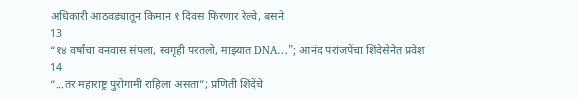अधिकारी आठवड्यातून किमान १ दिवस फिरणार रेल्वे, बसने
13
“१४ वर्षांचा वनवास संपला, स्वगृही परतलो, माझ्यात DNA…”; आनंद परांजपेंचा शिंदेसेनेत प्रवेश
14
“...तर महाराष्ट्र पुरोगामी राहिला असता”; प्रणिती शिंदेंचे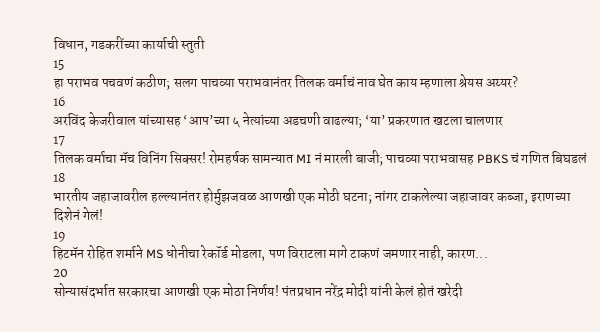विधान, गडकरींच्या कार्याची स्तुती
15
हा पराभव पचवणं कठीण; सलग पाचव्या पराभवानंतर तिलक वर्माचं नाव घेत काय म्हणाला श्रेयस अय्यर?
16
अरविंद केजरीवाल यांच्यासह ‘आप’च्या ५ नेत्यांच्या अडचणी वाढल्या; ‘या’ प्रकरणात खटला चालणार
17
तिलक वर्माचा मॅच विनिंग सिक्सर! रोमहर्षक सामन्यात MI नं मारली बाजी; पाचव्या पराभवासह PBKS चं गणित बिघडलं
18
भारतीय जहाजावरील हल्ल्यानंतर होर्मुझजवळ आणखी एक मोठी घटना; नांगर टाकलेल्या जहाजावर कब्जा, इराणच्या दिशेनं गेलं!
19
हिटमॅन रोहित शर्माने MS धोनीचा रेकॉर्ड मोडला, पण विराटला मागे टाकणं जमणार नाही, कारण...
20
सोन्यासंदर्भात सरकारचा आणखी एक मोठा निर्णय! पंतप्रधान नरेंद्र मोदी यांनी केलं होतं खरेदी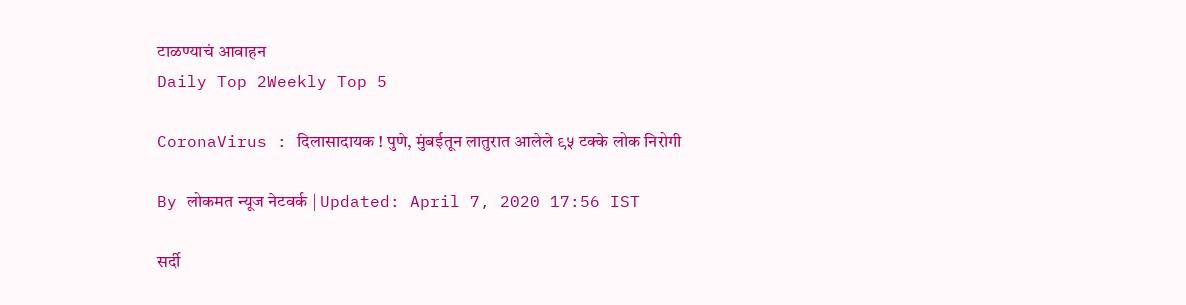टाळण्याचं आवाहन
Daily Top 2Weekly Top 5

CoronaVirus : दिलासादायक ! पुणे, मुंबईतून लातुरात आलेले ९५ टक्के लोक निरोगी

By लोकमत न्यूज नेटवर्क | Updated: April 7, 2020 17:56 IST

सर्दी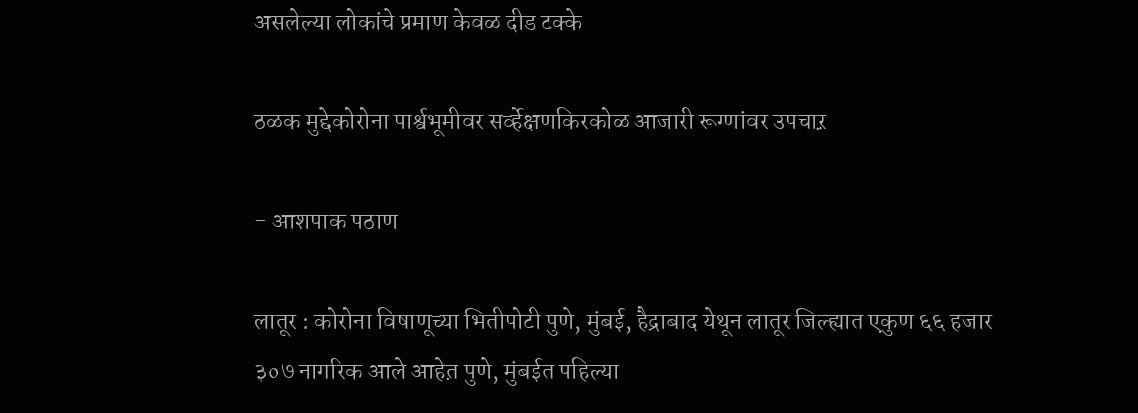असलेल्या लोकांचे प्रमाण केवळ दीड टक्के

ठळक मुद्देकोरोना पार्श्वभूमीवर सर्व्हेक्षणकिरकोळ आजारी रूग्णांवर उपचाऱ़

- आशपाक पठाण

लातूर : कोरोना विषाणूच्या भितीपोटी पुणे, मुंबई, हैद्राबाद येथून लातूर जिल्ह्यात एकुण ६६ हजार ३०७ नागरिक आले आहेत़ पुणे, मुंबईत पहिल्या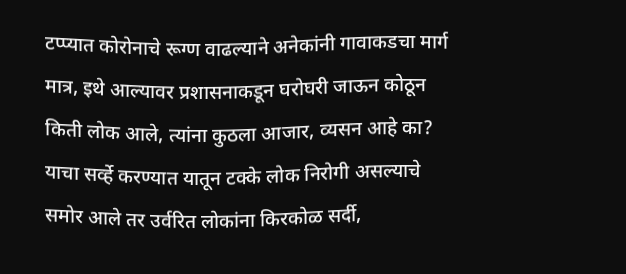टप्प्यात कोरोनाचे रूग्ण वाढल्याने अनेकांनी गावाकडचा मार्ग मात्र, इथे आल्यावर प्रशासनाकडून घरोघरी जाऊन कोठून किती लोक आले, त्यांना कुठला आजार, व्यसन आहे का? याचा सर्व्हे करण्यात यातून टक्के लोक निरोगी असल्याचे समोर आले तर उर्वरित लोकांना किरकोळ सर्दी,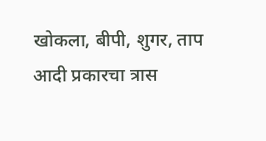खोकला, बीपी, शुगर, ताप आदी प्रकारचा त्रास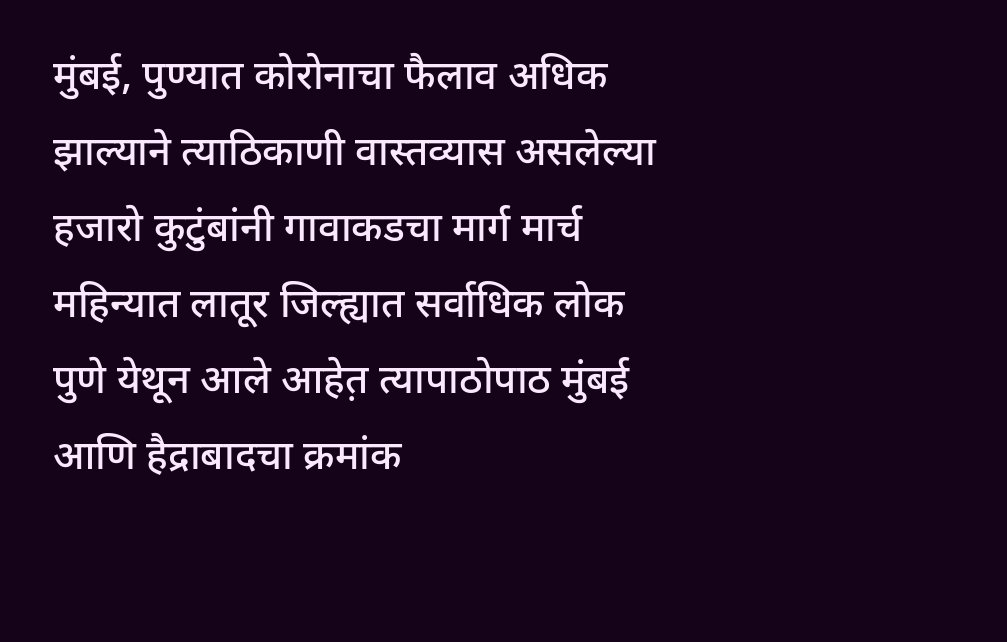मुंबई, पुण्यात कोरोनाचा फैलाव अधिक झाल्याने त्याठिकाणी वास्तव्यास असलेल्या हजारो कुटुंबांनी गावाकडचा मार्ग मार्च महिन्यात लातूर जिल्ह्यात सर्वाधिक लोक पुणे येथून आले आहेत़ त्यापाठोपाठ मुंबई आणि हैद्राबादचा क्रमांक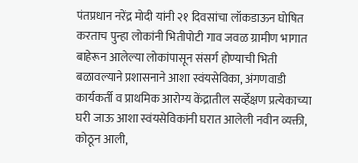पंतप्रधान नरेंद्र मोदी यांनी २१ दिवसांचा लॉकडाऊन घोषित करताच पुन्हा लोकांनी भितीपोटी गाव जवळ ग्रामीण भागात बाहेरून आलेल्या लोकांपासून संसर्ग होण्याची भिती बळावल्याने प्रशासनाने आशा स्वंयसेविका, अंगणवाडी कार्यकर्ती व प्राथमिक आरोग्य केंद्रातील सर्व्हेक्षण प्रत्येकाच्या घरी जाऊ आशा स्वंयसेविकांनी घरात आलेली नवीन व्यक्ती, कोठून आली,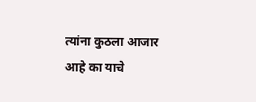त्यांना कुठला आजार आहे का याचे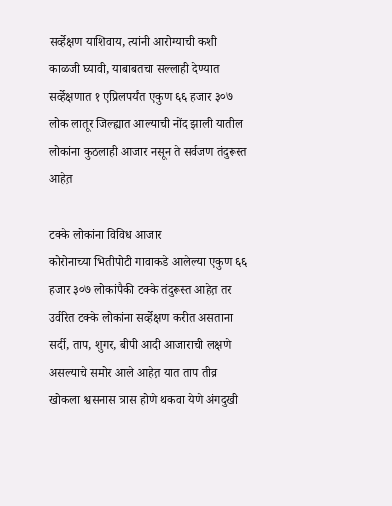सर्व्हेक्षण याशिवाय, त्यांनी आरोग्याची कशी काळजी घ्यावी, याबाबतचा सल्लाही देण्यात सर्व्हेक्षणात १ एप्रिलपर्यंत एकुण ६६ हजार ३०७  लोक लातूर जिल्ह्यात आल्याची नोंद झाली यातील लोकांना कुठलाही आजार नसून ते सर्वजण तंदुरूस्त आहेत़

टक्के लोकांना विविध आजार
कोरोनाच्या भितीपोटी गावाकडे आलेल्या एकुण ६६ हजार ३०७ लोकांपैकी टक्के तंदुरूस्त आहेत़ तर उर्वरित टक्के लोकांना सर्व्हेक्षण करीत असताना सर्दी, ताप, शुगर, बीपी आदी आजाराची लक्षणे असल्याचे समोर आले आहेत़ यात ताप तीव्र खोकला श्वसनास त्रास होणे थकवा येणे अंगदुखी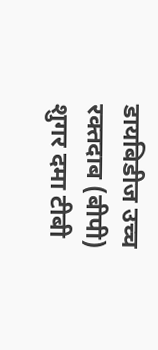डायबिडीज उच्च रक्तदाब (बीपी) शुगर दमा टीबी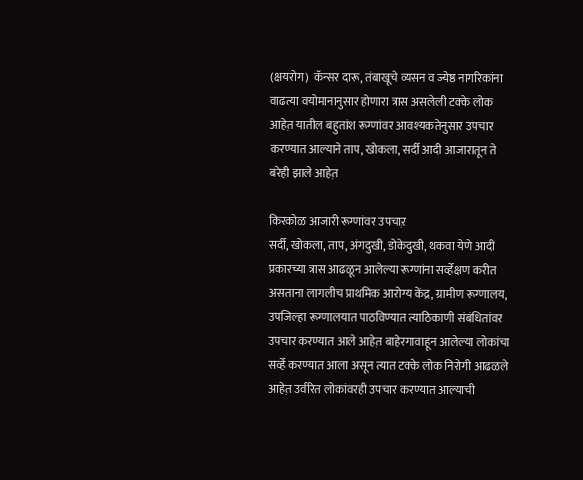(क्षयरोग)  कॅन्सर दारू, तंबाखूचे व्यसन व ज्येष्ठ नागरिकांना वाढत्या वयोमानानुसार होणारा त्रास असलेली टक्के लोक आहेत़ यातील बहुतांश रूग्णांवर आवश्यकतेनुसार उपचार करण्यात आल्याने ताप, खोकला, सर्दी आदी आजारातून ते बरेही झाले आहेत़

किरकोळ आजारी रूग्णांवर उपचाऱ़
सर्दी, खोकला, ताप, अंगदुखी, डोकेदुखी, थकवा येणे आदी प्रकारच्या त्रास आढळून आलेल्या रूग्णांना सर्व्हेक्षण करीत असताना लागलीच प्राथमिक आरोग्य केंद्र, ग्रामीण रूग्णालय, उपजिल्हा रूग्णालयात पाठविण्यात त्याठिकाणी संबंधितांवर उपचार करण्यात आले आहेत़ बाहेरगावाहून आलेल्या लोकांचा सर्व्हे करण्यात आला असून त्यात टक्के लोक निरोगी आढळले आहेत़ उर्वरित लोकांवरही उपचार करण्यात आल्याची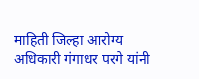माहिती जिल्हा आरोग्य अधिकारी गंगाधर परगे यांनी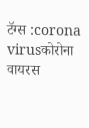टॅग्स :corona virusकोरोना वायरस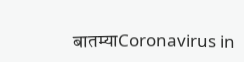बातम्याCoronavirus in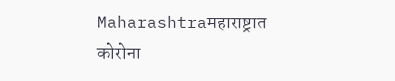Maharashtraमहाराष्ट्रात कोरोना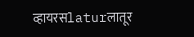व्हायरसlaturलातूर